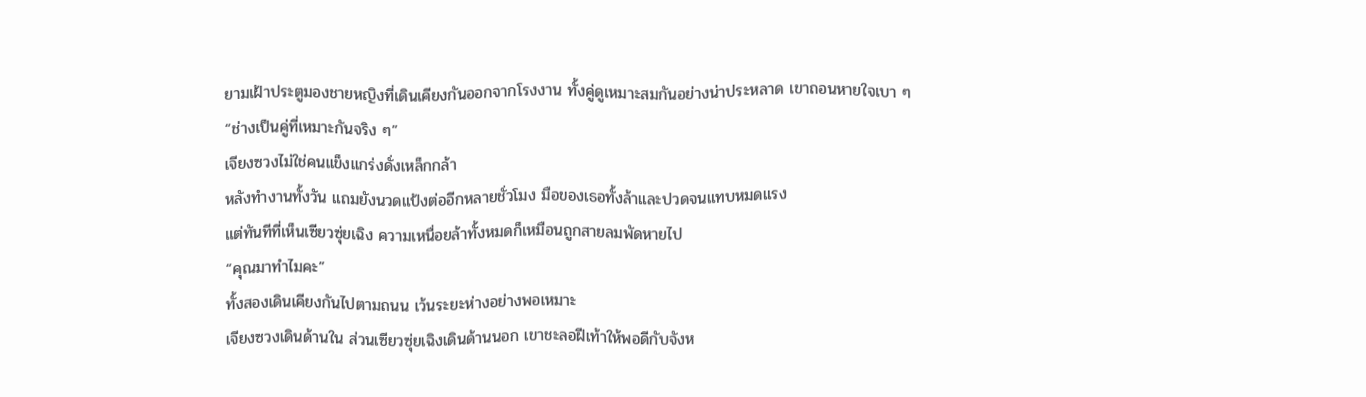ยามเฝ้าประตูมองชายหญิงที่เดินเคียงกันออกจากโรงงาน ทั้งคู่ดูเหมาะสมกันอย่างน่าประหลาด เขาถอนหายใจเบา ๆ
“ช่างเป็นคู่ที่เหมาะกันจริง ๆ”
เจียงซวงไม่ใช่คนแข็งแกร่งดั่งเหล็กกล้า
หลังทำงานทั้งวัน แถมยังนวดแป้งต่ออีกหลายชั่วโมง มือของเธอทั้งล้าและปวดจนแทบหมดแรง
แต่ทันทีที่เห็นเซียวซุ่ยเฉิง ความเหนื่อยล้าทั้งหมดก็เหมือนถูกสายลมพัดหายไป
“คุณมาทำไมคะ”
ทั้งสองเดินเคียงกันไปตามถนน เว้นระยะห่างอย่างพอเหมาะ
เจียงซวงเดินด้านใน ส่วนเซียวซุ่ยเฉิงเดินด้านนอก เขาชะลอฝีเท้าให้พอดีกับจังห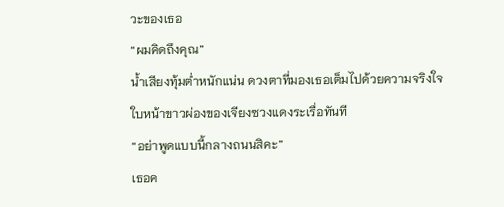วะของเธอ
“ผมคิดถึงคุณ”
น้ำเสียงทุ้มต่ำหนักแน่น ดวงตาที่มองเธอเต็มไปด้วยความจริงใจ
ใบหน้าขาวผ่องของเจียงซวงแดงระเรื่อทันที
“อย่าพูดแบบนี้กลางถนนสิคะ”
เธอค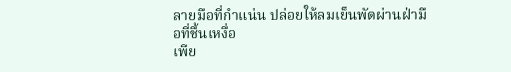ลายมือที่กำแน่น ปล่อยให้ลมเย็นพัดผ่านฝ่ามือที่ชื้นเหงื่อ
เพีย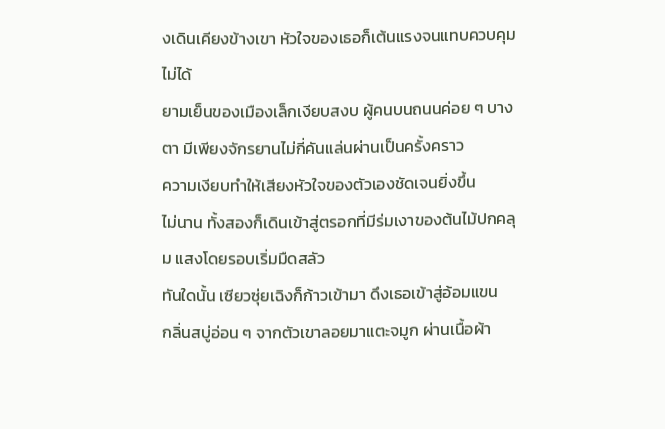งเดินเคียงข้างเขา หัวใจของเธอก็เต้นแรงจนแทบควบคุมไม่ได้
ยามเย็นของเมืองเล็กเงียบสงบ ผู้คนบนถนนค่อย ๆ บางตา มีเพียงจักรยานไม่กี่คันแล่นผ่านเป็นครั้งคราว
ความเงียบทำให้เสียงหัวใจของตัวเองชัดเจนยิ่งขึ้น
ไม่นาน ทั้งสองก็เดินเข้าสู่ตรอกที่มีร่มเงาของต้นไม้ปกคลุม แสงโดยรอบเริ่มมืดสลัว
ทันใดนั้น เซียวซุ่ยเฉิงก็ก้าวเข้ามา ดึงเธอเข้าสู่อ้อมแขน
กลิ่นสบู่อ่อน ๆ จากตัวเขาลอยมาแตะจมูก ผ่านเนื้อผ้า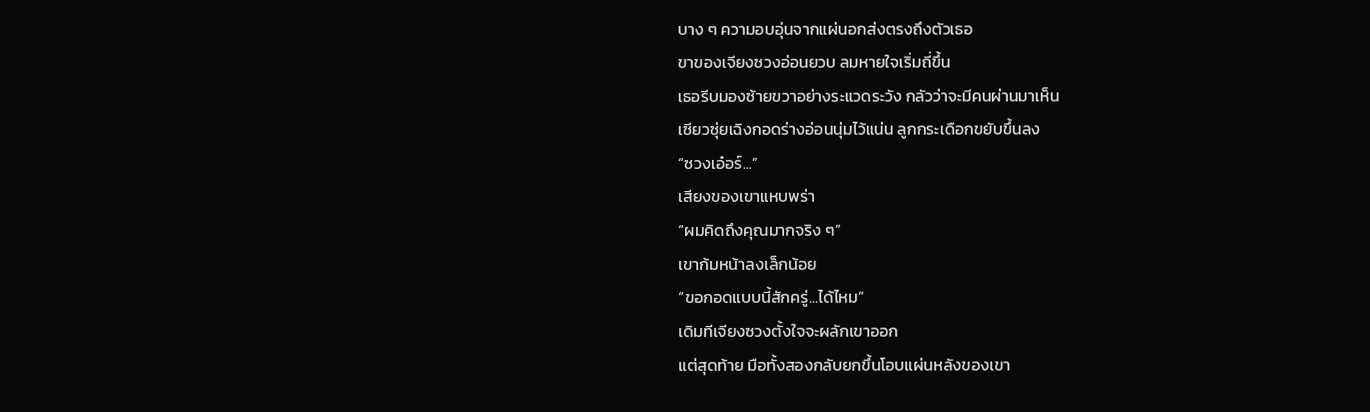บาง ๆ ความอบอุ่นจากแผ่นอกส่งตรงถึงตัวเธอ
ขาของเจียงซวงอ่อนยวบ ลมหายใจเริ่มถี่ขึ้น
เธอรีบมองซ้ายขวาอย่างระแวดระวัง กลัวว่าจะมีคนผ่านมาเห็น
เซียวซุ่ยเฉิงกอดร่างอ่อนนุ่มไว้แน่น ลูกกระเดือกขยับขึ้นลง
“ซวงเอ๋อร์...”
เสียงของเขาแหบพร่า
“ผมคิดถึงคุณมากจริง ๆ”
เขาก้มหน้าลงเล็กน้อย
“ขอกอดแบบนี้สักครู่...ได้ไหม”
เดิมทีเจียงซวงตั้งใจจะผลักเขาออก
แต่สุดท้าย มือทั้งสองกลับยกขึ้นโอบแผ่นหลังของเขา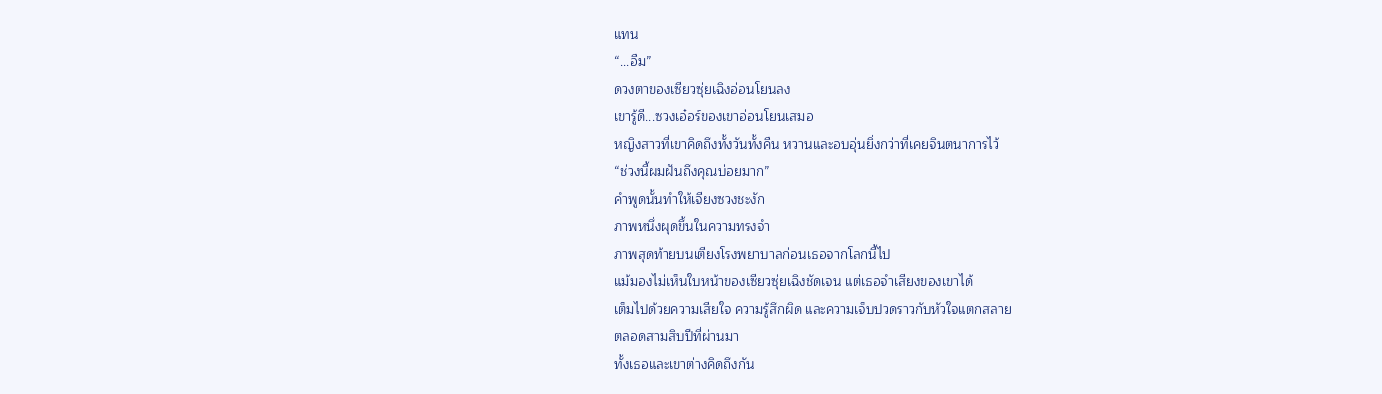แทน
“...อืม”
ดวงตาของเซียวซุ่ยเฉิงอ่อนโยนลง
เขารู้ดี...ซวงเอ๋อร์ของเขาอ่อนโยนเสมอ
หญิงสาวที่เขาคิดถึงทั้งวันทั้งคืน หวานและอบอุ่นยิ่งกว่าที่เคยจินตนาการไว้
“ช่วงนี้ผมฝันถึงคุณบ่อยมาก”
คำพูดนั้นทำให้เจียงซวงชะงัก
ภาพหนึ่งผุดขึ้นในความทรงจำ
ภาพสุดท้ายบนเตียงโรงพยาบาลก่อนเธอจากโลกนี้ไป
แม้มองไม่เห็นใบหน้าของเซียวซุ่ยเฉิงชัดเจน แต่เธอจำเสียงของเขาได้
เต็มไปด้วยความเสียใจ ความรู้สึกผิด และความเจ็บปวดราวกับหัวใจแตกสลาย
ตลอดสามสิบปีที่ผ่านมา
ทั้งเธอและเขาต่างคิดถึงกัน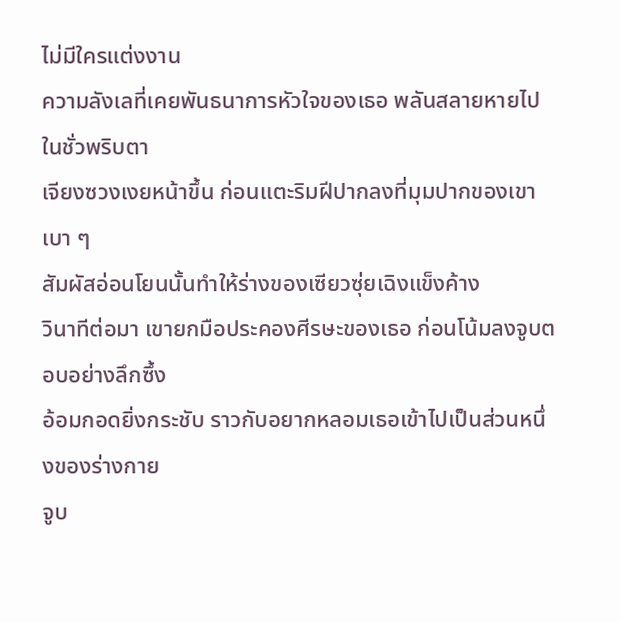ไม่มีใครแต่งงาน
ความลังเลที่เคยพันธนาการหัวใจของเธอ พลันสลายหายไปในชั่วพริบตา
เจียงซวงเงยหน้าขึ้น ก่อนแตะริมฝีปากลงที่มุมปากของเขาเบา ๆ
สัมผัสอ่อนโยนนั้นทำให้ร่างของเซียวซุ่ยเฉิงแข็งค้าง
วินาทีต่อมา เขายกมือประคองศีรษะของเธอ ก่อนโน้มลงจูบตอบอย่างลึกซึ้ง
อ้อมกอดยิ่งกระชับ ราวกับอยากหลอมเธอเข้าไปเป็นส่วนหนึ่งของร่างกาย
จูบ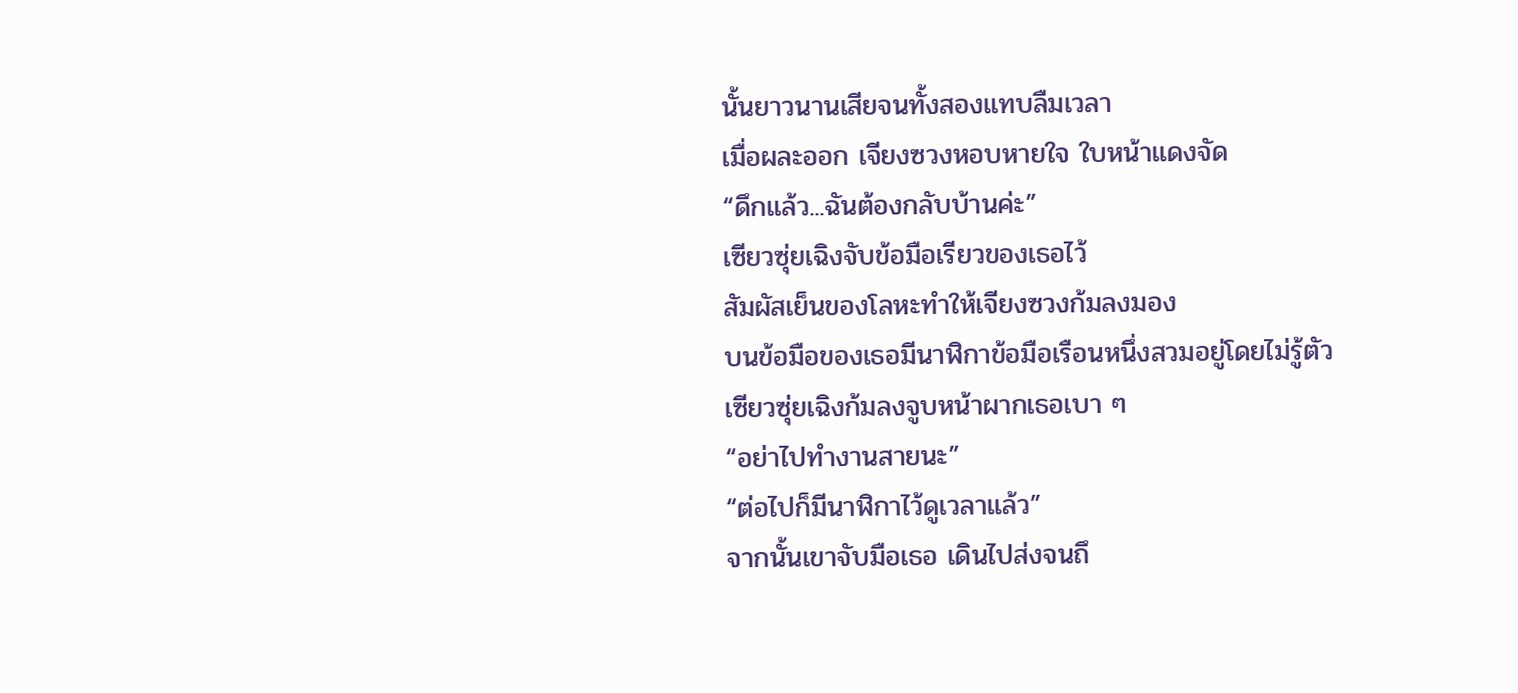นั้นยาวนานเสียจนทั้งสองแทบลืมเวลา
เมื่อผละออก เจียงซวงหอบหายใจ ใบหน้าแดงจัด
“ดึกแล้ว...ฉันต้องกลับบ้านค่ะ”
เซียวซุ่ยเฉิงจับข้อมือเรียวของเธอไว้
สัมผัสเย็นของโลหะทำให้เจียงซวงก้มลงมอง
บนข้อมือของเธอมีนาฬิกาข้อมือเรือนหนึ่งสวมอยู่โดยไม่รู้ตัว
เซียวซุ่ยเฉิงก้มลงจูบหน้าผากเธอเบา ๆ
“อย่าไปทำงานสายนะ”
“ต่อไปก็มีนาฬิกาไว้ดูเวลาแล้ว”
จากนั้นเขาจับมือเธอ เดินไปส่งจนถึ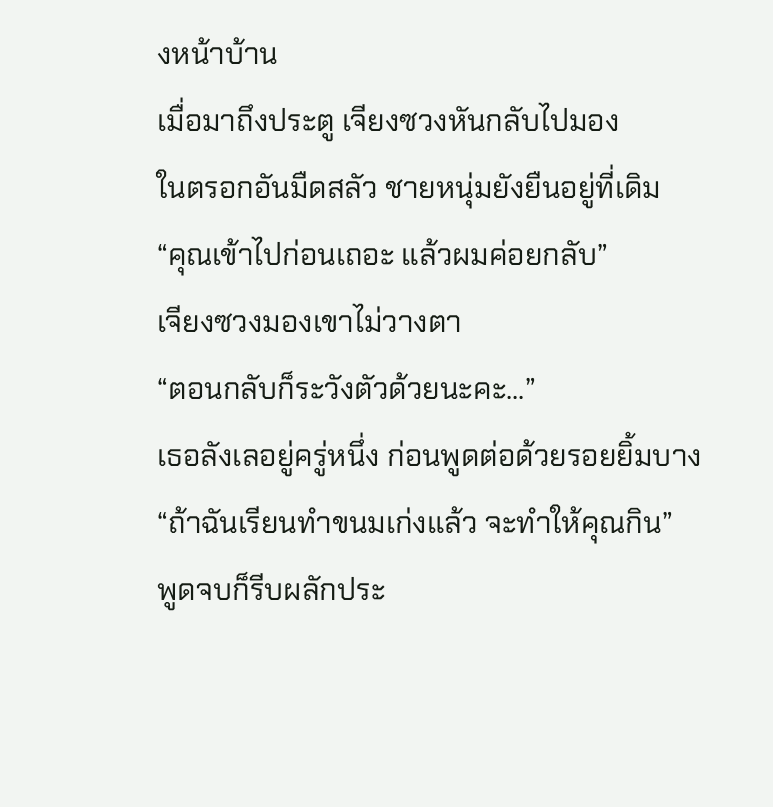งหน้าบ้าน
เมื่อมาถึงประตู เจียงซวงหันกลับไปมอง
ในตรอกอันมืดสลัว ชายหนุ่มยังยืนอยู่ที่เดิม
“คุณเข้าไปก่อนเถอะ แล้วผมค่อยกลับ”
เจียงซวงมองเขาไม่วางตา
“ตอนกลับก็ระวังตัวด้วยนะคะ...”
เธอลังเลอยู่ครู่หนึ่ง ก่อนพูดต่อด้วยรอยยิ้มบาง
“ถ้าฉันเรียนทำขนมเก่งแล้ว จะทำให้คุณกิน”
พูดจบก็รีบผลักประ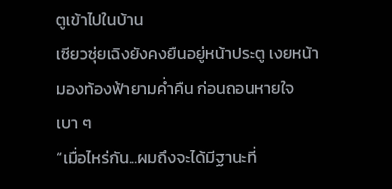ตูเข้าไปในบ้าน
เซียวซุ่ยเฉิงยังคงยืนอยู่หน้าประตู เงยหน้ามองท้องฟ้ายามค่ำคืน ก่อนถอนหายใจเบา ๆ
“เมื่อไหร่กัน...ผมถึงจะได้มีฐานะที่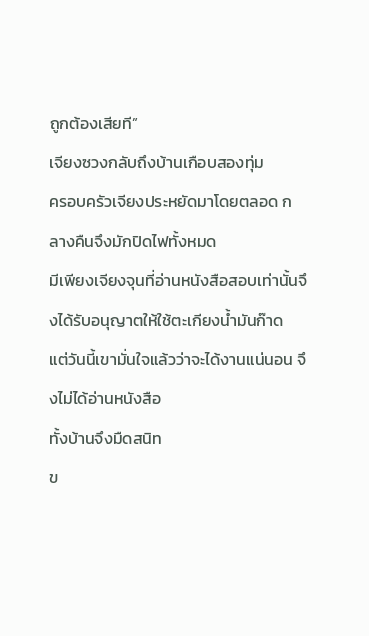ถูกต้องเสียที”
เจียงซวงกลับถึงบ้านเกือบสองทุ่ม
ครอบครัวเจียงประหยัดมาโดยตลอด กลางคืนจึงมักปิดไฟทั้งหมด
มีเพียงเจียงจุนที่อ่านหนังสือสอบเท่านั้นจึงได้รับอนุญาตให้ใช้ตะเกียงน้ำมันก๊าด
แต่วันนี้เขามั่นใจแล้วว่าจะได้งานแน่นอน จึงไม่ได้อ่านหนังสือ
ทั้งบ้านจึงมืดสนิท
ข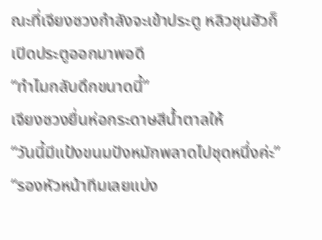ณะที่เจียงซวงกำลังจะเข้าประตู หลิวชุนฮัวก็เปิดประตูออกมาพอดี
“ทำไมกลับดึกขนาดนี้”
เจียงซวงยื่นห่อกระดาษสีน้ำตาลให้
“วันนี้มีแป้งขนมปังหมักพลาดไปชุดหนึ่งค่ะ”
“รองหัวหน้าทีมเลยแบ่ง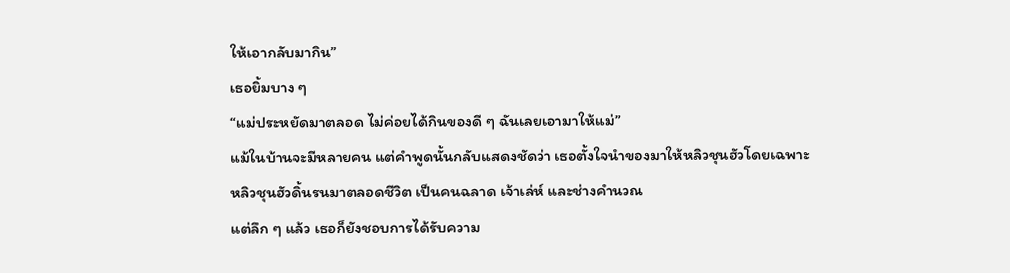ให้เอากลับมากิน”
เธอยิ้มบาง ๆ
“แม่ประหยัดมาตลอด ไม่ค่อยได้กินของดี ๆ ฉันเลยเอามาให้แม่”
แม้ในบ้านจะมีหลายคน แต่คำพูดนั้นกลับแสดงชัดว่า เธอตั้งใจนำของมาให้หลิวชุนฮัวโดยเฉพาะ
หลิวชุนฮัวดิ้นรนมาตลอดชีวิต เป็นคนฉลาด เจ้าเล่ห์ และช่างคำนวณ
แต่ลึก ๆ แล้ว เธอก็ยังชอบการได้รับความ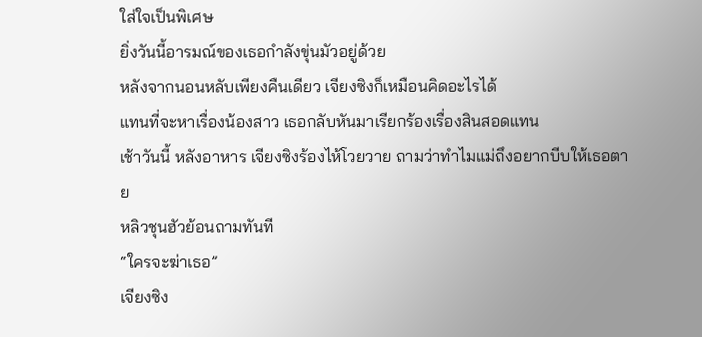ใส่ใจเป็นพิเศษ
ยิ่งวันนี้อารมณ์ของเธอกำลังขุ่นมัวอยู่ด้วย
หลังจากนอนหลับเพียงคืนเดียว เจียงซิงก็เหมือนคิดอะไรได้
แทนที่จะหาเรื่องน้องสาว เธอกลับหันมาเรียกร้องเรื่องสินสอดแทน
เช้าวันนี้ หลังอาหาร เจียงซิงร้องไห้โวยวาย ถามว่าทำไมแม่ถึงอยากบีบให้เธอตาย
หลิวชุนฮัวย้อนถามทันที
“ใครจะฆ่าเธอ”
เจียงซิง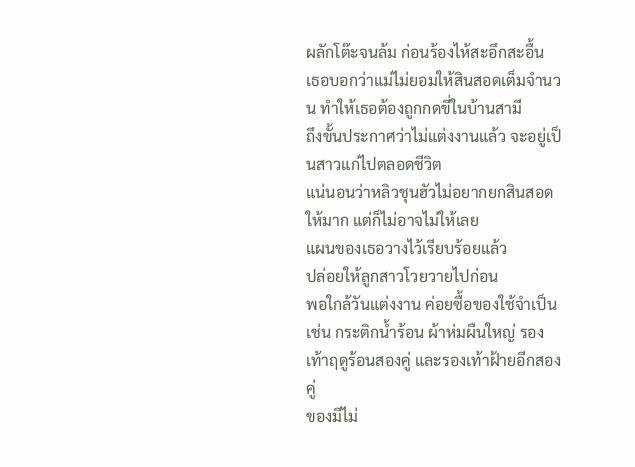ผลักโต๊ะจนล้ม ก่อนร้องไห้สะอึกสะอื้น
เธอบอกว่าแม่ไม่ยอมให้สินสอดเต็มจำนวน ทำให้เธอต้องถูกกดขี่ในบ้านสามี
ถึงขั้นประกาศว่าไม่แต่งงานแล้ว จะอยู่เป็นสาวแก่ไปตลอดชีวิต
แน่นอนว่าหลิวชุนฮัวไม่อยากยกสินสอดให้มาก แต่ก็ไม่อาจไม่ให้เลย
แผนของเธอวางไว้เรียบร้อยแล้ว
ปล่อยให้ลูกสาวโวยวายไปก่อน
พอใกล้วันแต่งงาน ค่อยซื้อของใช้จำเป็น เช่น กระติกน้ำร้อน ผ้าห่มผืนใหญ่ รองเท้าฤดูร้อนสองคู่ และรองเท้าฝ้ายอีกสองคู่
ของมีไม่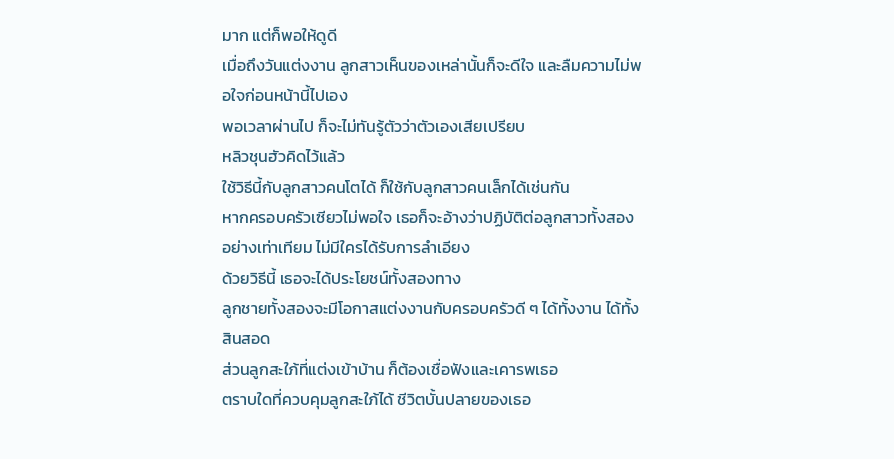มาก แต่ก็พอให้ดูดี
เมื่อถึงวันแต่งงาน ลูกสาวเห็นของเหล่านั้นก็จะดีใจ และลืมความไม่พอใจก่อนหน้านี้ไปเอง
พอเวลาผ่านไป ก็จะไม่ทันรู้ตัวว่าตัวเองเสียเปรียบ
หลิวชุนฮัวคิดไว้แล้ว
ใช้วิธีนี้กับลูกสาวคนโตได้ ก็ใช้กับลูกสาวคนเล็กได้เช่นกัน
หากครอบครัวเซียวไม่พอใจ เธอก็จะอ้างว่าปฏิบัติต่อลูกสาวทั้งสองอย่างเท่าเทียม ไม่มีใครได้รับการลำเอียง
ด้วยวิธีนี้ เธอจะได้ประโยชน์ทั้งสองทาง
ลูกชายทั้งสองจะมีโอกาสแต่งงานกับครอบครัวดี ๆ ได้ทั้งงาน ได้ทั้งสินสอด
ส่วนลูกสะใภ้ที่แต่งเข้าบ้าน ก็ต้องเชื่อฟังและเคารพเธอ
ตราบใดที่ควบคุมลูกสะใภ้ได้ ชีวิตบั้นปลายของเธอ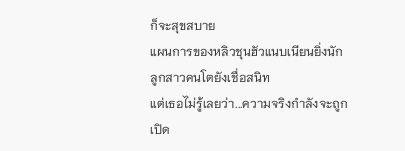ก็จะสุขสบาย
แผนการของหลิวชุนฮัวแนบเนียนยิ่งนัก
ลูกสาวคนโตยังเชื่อสนิท
แต่เธอไม่รู้เลยว่า...ความจริงกำลังจะถูกเปิด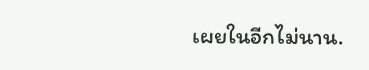เผยในอีกไม่นาน.